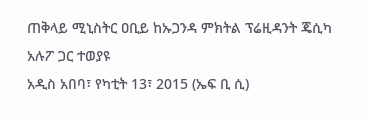ጠቅላይ ሚኒስትር ዐቢይ ከኡጋንዳ ምክትል ፕሬዚዳንት ጄሲካ አሉፖ ጋር ተወያዩ
አዲስ አበባ፣ የካቲት 13፣ 2015 (ኤፍ ቢ ሲ)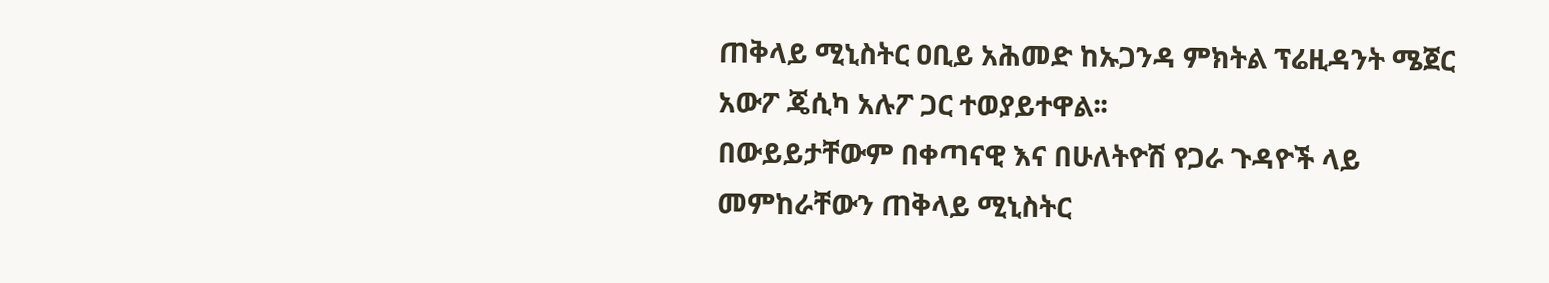ጠቅላይ ሚኒስትር ዐቢይ አሕመድ ከኡጋንዳ ምክትል ፕሬዚዳንት ሜጀር አውፖ ጄሲካ አሉፖ ጋር ተወያይተዋል፡፡
በውይይታቸውም በቀጣናዊ እና በሁለትዮሽ የጋራ ጉዳዮች ላይ መምከራቸውን ጠቅላይ ሚኒስትር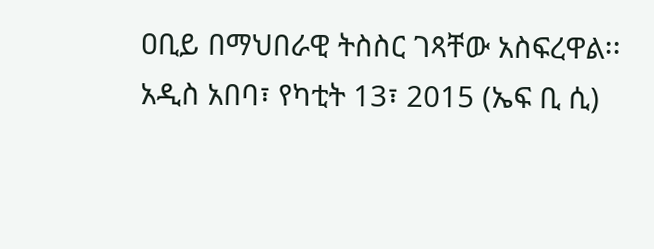ዐቢይ በማህበራዊ ትስስር ገጻቸው አስፍረዋል፡፡
አዲስ አበባ፣ የካቲት 13፣ 2015 (ኤፍ ቢ ሲ)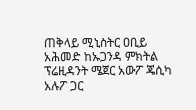ጠቅላይ ሚኒስትር ዐቢይ አሕመድ ከኡጋንዳ ምክትል ፕሬዚዳንት ሜጀር አውፖ ጄሲካ አሉፖ ጋር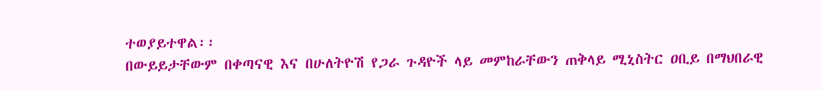ተወያይተዋል፡፡
በውይይታቸውም በቀጣናዊ እና በሁለትዮሽ የጋራ ጉዳዮች ላይ መምከራቸውን ጠቅላይ ሚኒስትር ዐቢይ በማህበራዊ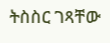ትስስር ገጻቸው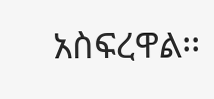አስፍረዋል፡፡